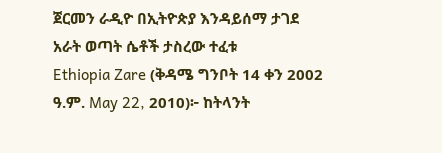ጀርመን ራዲዮ በኢትዮጵያ እንዳይሰማ ታገደ
አራት ወጣት ሴቶች ታስረው ተፈቱ
Ethiopia Zare (ቅዳሜ ግንቦት 14 ቀን 2002 ዓ.ም. May 22, 2010)፦ ከትላንት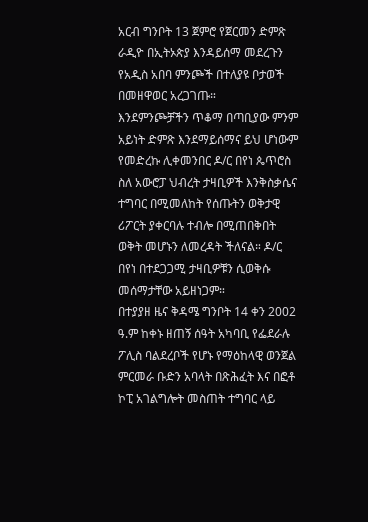አርብ ግንቦት 13 ጀምሮ የጀርመን ድምጽ ራዲዮ በኢትኦጵያ እንዳይሰማ መደረጉን የአዲስ አበባ ምንጮች በተለያዩ ቦታወች በመዘዋወር አረጋገጡ።
እንደምንጮቻችን ጥቆማ በጣቢያው ምንም አይነት ድምጽ እንደማይሰማና ይህ ሆነውም የመድረኩ ሊቀመንበር ዶ/ር በየነ ጴጥሮስ ስለ አውሮፓ ህብረት ታዛቢዎች እንቅስቃሴና ተግባር በሚመለከት የሰጡትን ወቅታዊ ሪፖርት ያቀርባሉ ተብሎ በሚጠበቅበት ወቅት መሆኑን ለመረዳት ችለናል። ዶ/ር በየነ በተደጋጋሚ ታዛቢዎቹን ሲወቅሱ መሰማታቸው አይዘነጋም።
በተያያዘ ዜና ቅዳሜ ግንቦት 14 ቀን 2002 ዓ.ም ከቀኑ ዘጠኝ ሰዓት አካባቢ የፌደራሉ ፖሊስ ባልደረቦች የሆኑ የማዕከላዊ ወንጀል ምርመራ ቡድን አባላት በጽሕፈት እና በፎቶ ኮፒ አገልግሎት መስጠት ተግባር ላይ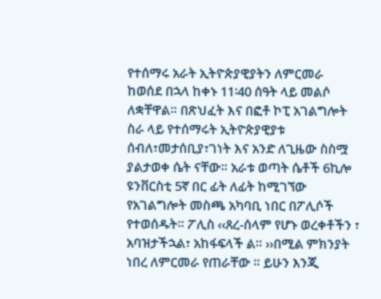የተሰማሩ አራት ኢትዮጵያዊያትን ለምርመራ ከወሰደ በኋላ ከቀኑ 11፡40 ሰዓት ላይ መልሶ ለቋቸዋል። በጽህፈት እና በፎቶ ኮፒ አገልግሎት ስራ ላይ የተሰማሩት ኢትዮጵያዊያቱ ሰብለ፣መታሰቢያ፣ገነት እና አንድ ለጊዜው ስስሟ ያልታወቀ ሴት ናቸው። አራቱ ወጣት ሴቶች 6ኪሎ ዩንቨርስቲ 5ኛ በር ፊት ለፊት ከሚገኘው የአገልግሎት መስጫ አካባቢ ነበር በፖሊሶች የተወሰዱት። ፖሊስ ‹‹ጸረ-ሰላም የሆኑ ወረቀቶችን ፣ አባዝታችኋል፣ አከፋፍላች ል። ››በሚል ምክንያት ነበረ ለምርመራ የጠራቸው ። ይሁን እንጂ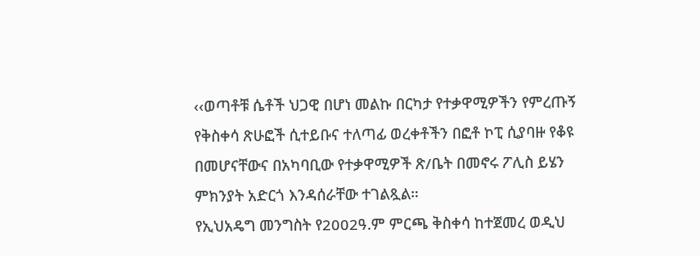‹‹ወጣቶቹ ሴቶች ህጋዊ በሆነ መልኩ በርካታ የተቃዋሚዎችን የምረጡኝ የቅስቀሳ ጽሁፎች ሲተይቡና ተለጣፊ ወረቀቶችን በፎቶ ኮፒ ሲያባዙ የቆዩ በመሆናቸውና በአካባቢው የተቃዋሚዎች ጽ/ቤት በመኖሩ ፖሊስ ይሄን ምክንያት አድርጎ እንዳሰራቸው ተገልጿል።
የኢህአዴግ መንግስት የ2002ዓ.ም ምርጫ ቅስቀሳ ከተጀመረ ወዲህ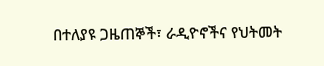በተለያዩ ጋዜጠኞች፣ ራዲዮኖችና የህትመት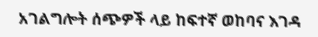አገልግሎት ሰጭዎች ላይ ከፍተኛ ወከባና እገዳ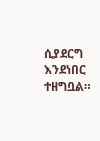ሲያደርግ እንደነበር ተዘግቧል።